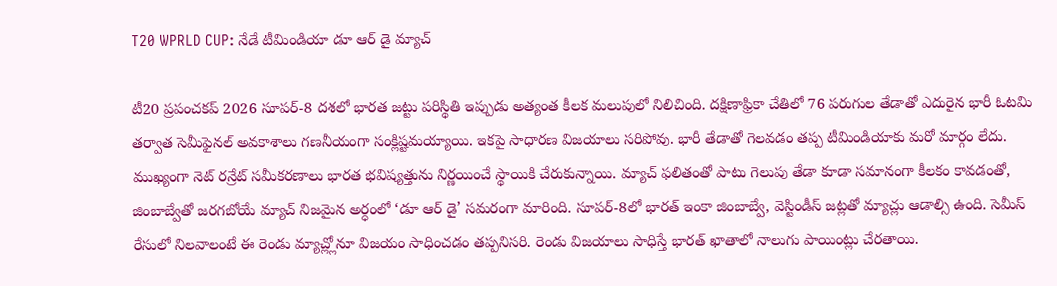T20 WPRLD CUP: నేడే టీమిండియా డూ ఆర్ డై మ్యాచ్

టీ20 ప్రపంచకప్ 2026 సూపర్-8 దశలో భారత జట్టు పరిస్థితి ఇప్పుడు అత్యంత కీలక మలుపులో నిలిచింది. దక్షిణాఫ్రికా చేతిలో 76 పరుగుల తేడాతో ఎదురైన భారీ ఓటమి తర్వాత సెమీఫైనల్ అవకాశాలు గణనీయంగా సంక్లిష్టమయ్యాయి. ఇకపై సాధారణ విజయాలు సరిపోవు. భారీ తేడాతో గెలవడం తప్ప టీమిండియాకు మరో మార్గం లేదు. ముఖ్యంగా నెట్ రన్రేట్ సమీకరణాలు భారత భవిష్యత్తును నిర్ణయించే స్థాయికి చేరుకున్నాయి. మ్యాచ్ ఫలితంతో పాటు గెలుపు తేడా కూడా సమానంగా కీలకం కావడంతో, జింబాబ్వేతో జరగబోయే మ్యాచ్ నిజమైన అర్ధంలో ‘డూ ఆర్ డై’ సమరంగా మారింది. సూపర్-8లో భారత్ ఇంకా జింబాబ్వే, వెస్టిండీస్ జట్లతో మ్యాచ్లు ఆడాల్సి ఉంది. సెమీస్ రేసులో నిలవాలంటే ఈ రెండు మ్యాచ్ల్లోనూ విజయం సాధించడం తప్పనిసరి. రెండు విజయాలు సాధిస్తే భారత్ ఖాతాలో నాలుగు పాయింట్లు చేరతాయి.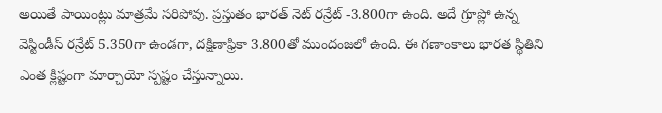అయితే పాయింట్లు మాత్రమే సరిపోవు. ప్రస్తుతం భారత్ నెట్ రన్రేట్ -3.800గా ఉంది. అదే గ్రూప్లో ఉన్న వెస్టిండీస్ రన్రేట్ 5.350గా ఉండగా, దక్షిణాఫ్రికా 3.800తో ముందంజలో ఉంది. ఈ గణాంకాలు భారత స్థితిని ఎంత క్లిష్టంగా మార్చాయో స్పష్టం చేస్తున్నాయి.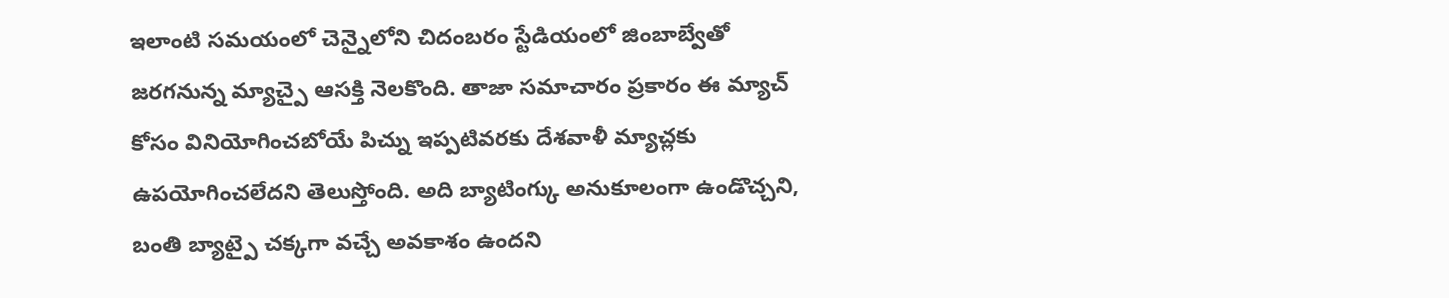ఇలాంటి సమయంలో చెన్నైలోని చిదంబరం స్టేడియంలో జింబాబ్వేతో జరగనున్న మ్యాచ్పై ఆసక్తి నెలకొంది. తాజా సమాచారం ప్రకారం ఈ మ్యాచ్ కోసం వినియోగించబోయే పిచ్ను ఇప్పటివరకు దేశవాళీ మ్యాచ్లకు ఉపయోగించలేదని తెలుస్తోంది. అది బ్యాటింగ్కు అనుకూలంగా ఉండొచ్చని, బంతి బ్యాట్పై చక్కగా వచ్చే అవకాశం ఉందని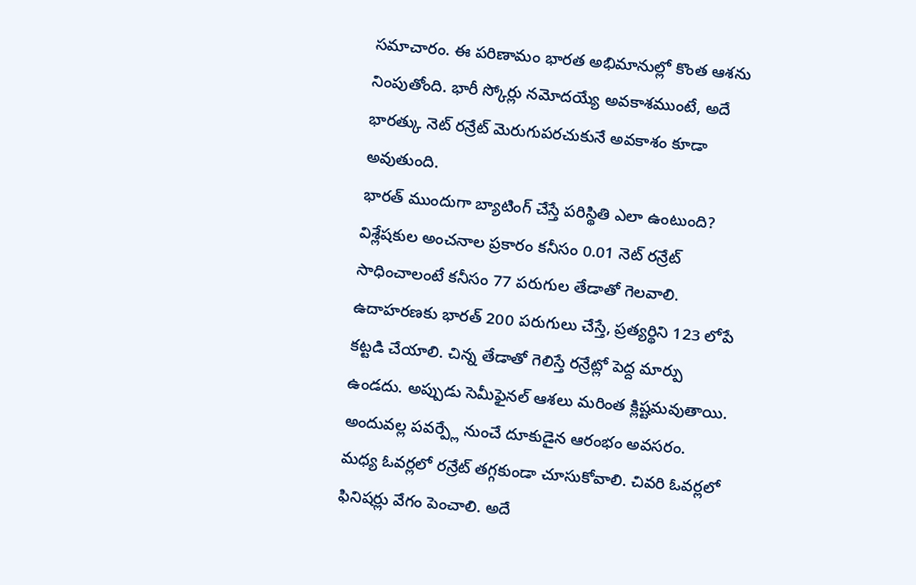సమాచారం. ఈ పరిణామం భారత అభిమానుల్లో కొంత ఆశను నింపుతోంది. భారీ స్కోర్లు నమోదయ్యే అవకాశముంటే, అదే భారత్కు నెట్ రన్రేట్ మెరుగుపరచుకునే అవకాశం కూడా అవుతుంది.
భారత్ ముందుగా బ్యాటింగ్ చేస్తే పరిస్థితి ఎలా ఉంటుంది? విశ్లేషకుల అంచనాల ప్రకారం కనీసం 0.01 నెట్ రన్రేట్ సాధించాలంటే కనీసం 77 పరుగుల తేడాతో గెలవాలి. ఉదాహరణకు భారత్ 200 పరుగులు చేస్తే, ప్రత్యర్థిని 123 లోపే కట్టడి చేయాలి. చిన్న తేడాతో గెలిస్తే రన్రేట్లో పెద్ద మార్పు ఉండదు. అప్పుడు సెమీఫైనల్ ఆశలు మరింత క్లిష్టమవుతాయి. అందువల్ల పవర్ప్లే నుంచే దూకుడైన ఆరంభం అవసరం. మధ్య ఓవర్లలో రన్రేట్ తగ్గకుండా చూసుకోవాలి. చివరి ఓవర్లలో ఫినిషర్లు వేగం పెంచాలి. అదే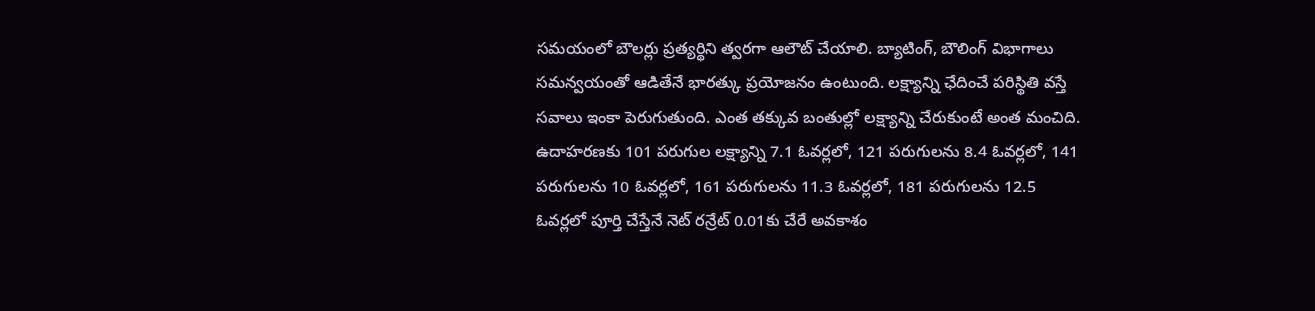సమయంలో బౌలర్లు ప్రత్యర్థిని త్వరగా ఆలౌట్ చేయాలి. బ్యాటింగ్, బౌలింగ్ విభాగాలు సమన్వయంతో ఆడితేనే భారత్కు ప్రయోజనం ఉంటుంది. లక్ష్యాన్ని ఛేదించే పరిస్థితి వస్తే సవాలు ఇంకా పెరుగుతుంది. ఎంత తక్కువ బంతుల్లో లక్ష్యాన్ని చేరుకుంటే అంత మంచిది. ఉదాహరణకు 101 పరుగుల లక్ష్యాన్ని 7.1 ఓవర్లలో, 121 పరుగులను 8.4 ఓవర్లలో, 141 పరుగులను 10 ఓవర్లలో, 161 పరుగులను 11.3 ఓవర్లలో, 181 పరుగులను 12.5 ఓవర్లలో పూర్తి చేస్తేనే నెట్ రన్రేట్ 0.01కు చేరే అవకాశం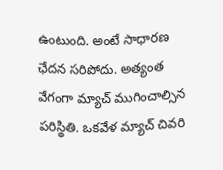ఉంటుంది. అంటే సాధారణ ఛేదన సరిపోదు. అత్యంత వేగంగా మ్యాచ్ ముగించాల్సిన పరిస్థితి. ఒకవేళ మ్యాచ్ చివరి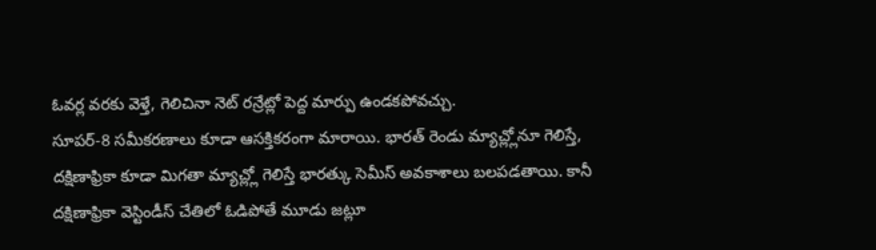ఓవర్ల వరకు వెళ్తే, గెలిచినా నెట్ రన్రేట్లో పెద్ద మార్పు ఉండకపోవచ్చు.
సూపర్-8 సమీకరణాలు కూడా ఆసక్తికరంగా మారాయి. భారత్ రెండు మ్యాచ్ల్లోనూ గెలిస్తే, దక్షిణాఫ్రికా కూడా మిగతా మ్యాచ్ల్లో గెలిస్తే భారత్కు సెమీస్ అవకాశాలు బలపడతాయి. కానీ దక్షిణాఫ్రికా వెస్టిండీస్ చేతిలో ఓడిపోతే మూడు జట్లూ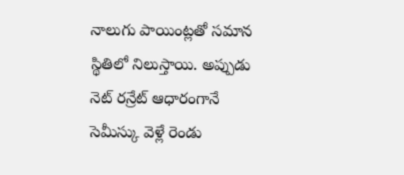నాలుగు పాయింట్లతో సమాన స్థితిలో నిలుస్తాయి. అప్పుడు నెట్ రన్రేట్ ఆధారంగానే సెమీస్కు వెళ్లే రెండు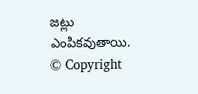జట్లు ఎంపికవుతాయి.
© Copyright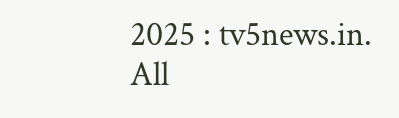2025 : tv5news.in. All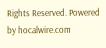Rights Reserved. Powered by hocalwire.com